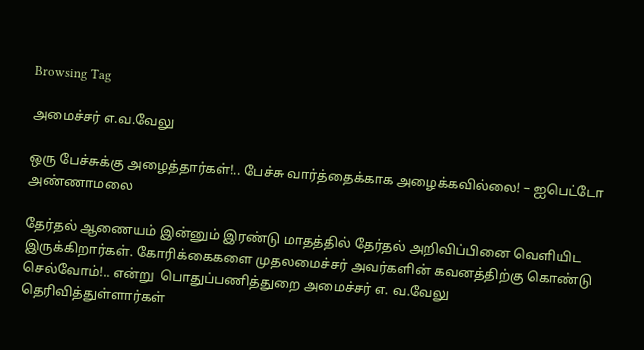Browsing Tag

அமைச்சர் எ.வ.வேலு

ஒரு பேச்சுக்கு அழைத்தார்கள்!.. பேச்சு வார்த்தைக்காக அழைக்கவில்லை! – ஐபெட்டோ அண்ணாமலை

தேர்தல் ஆணையம் இன்னும் இரண்டு மாதத்தில் தேர்தல் அறிவிப்பினை வெளியிட இருக்கிறார்கள். கோரிக்கைகளை முதலமைச்சர் அவர்களின் கவனத்திற்கு கொண்டு செல்வோம்!.. என்று  பொதுப்பணித்துறை அமைச்சர் எ. வ.வேலு  தெரிவித்துள்ளார்கள்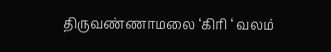திருவண்ணாமலை ‘கிரி ‘ வலம்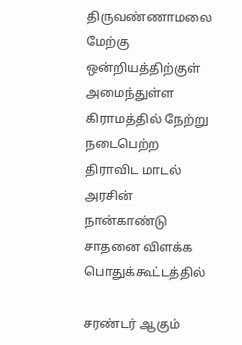திருவண்ணாமலை மேற்கு ஒன்றியத்திற்குள் அமைந்துள்ள கிராமத்தில் நேற்று நடைபெற்ற திராவிட மாடல் அரசின் நான்காண்டு சாதனை விளக்க பொதுக்கூட்டத்தில்

சரண்டர் ஆகும்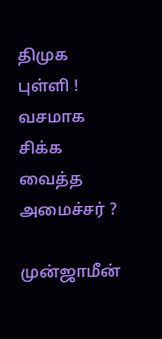திமுக புள்ளி ! வசமாக சிக்க வைத்த அமைச்சர் ?

முன்ஜாமீன்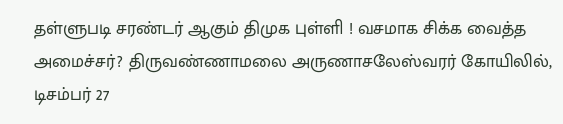தள்ளுபடி சரண்டர் ஆகும் திமுக புள்ளி ! வசமாக சிக்க வைத்த அமைச்சர்? திருவண்ணாமலை அருணாசலேஸ்வரர் கோயிலில்,  டிசம்பர் 27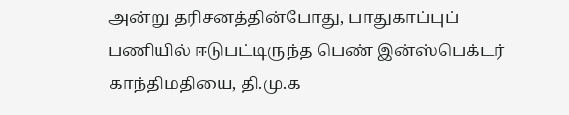அன்று தரிசனத்தின்போது, பாதுகாப்புப் பணியில் ஈடுபட்டிருந்த பெண் இன்ஸ்பெக்டர் காந்திமதியை, தி.மு.க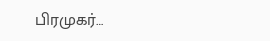பிரமுகர்…